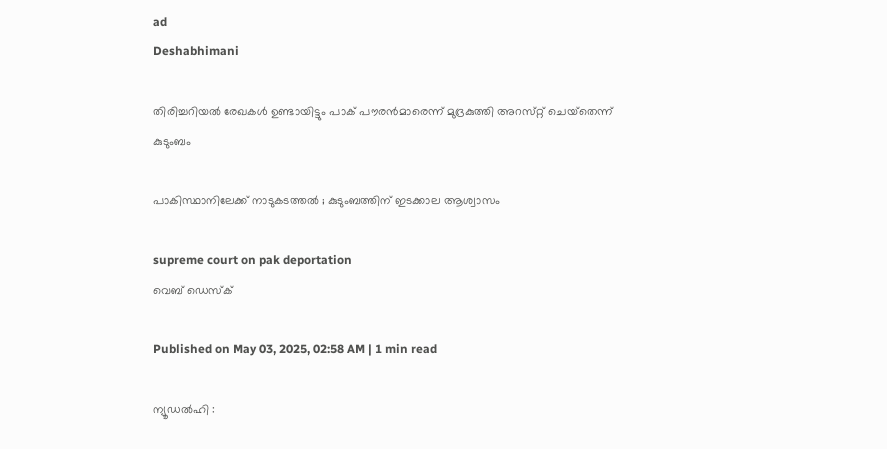ad
Deshabhimani

തിരിച്ചറിയൽ രേഖകൾ ഉണ്ടായിട്ടും പാക്‌ പൗരൻമാരെന്ന്‌ മുദ്രകുത്തി അറസ്‌റ്റ്‌ ചെയ്‌തെന്ന്‌ കുടുംബം

പാകിസ്ഥാനിലേക്ക് നാടുകടത്തല്‍ ; കുടുംബത്തിന്‌ ഇടക്കാല ആശ്വാസം

supreme court on pak deportation
വെബ് ഡെസ്ക്

Published on May 03, 2025, 02:58 AM | 1 min read

ന്യൂഡൽഹി :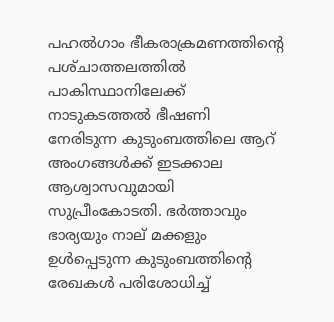പഹൽഗാം ഭീകരാക്രമണത്തിന്റെ പശ്‌ചാത്തലത്തിൽ പാകിസ്ഥാനിലേക്ക്‌ നാടുകടത്തൽ ഭീഷണി നേരിടുന്ന കുടുംബത്തിലെ ആറ്‌ അംഗങ്ങൾക്ക്‌ ഇടക്കാല ആശ്വാസവുമായി സുപ്രീംകോടതി. ഭർത്താവും ഭാര്യയും നാല്‌ മക്കളും ഉൾപ്പെടുന്ന കുടുംബത്തിന്റെ രേഖകൾ പരിശോധിച്ച്‌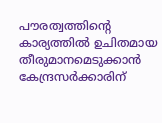പൗരത്വത്തിന്റെ കാര്യത്തിൽ ഉചിതമായ തീരുമാനമെടുക്കാൻ കേന്ദ്രസർക്കാരിന്‌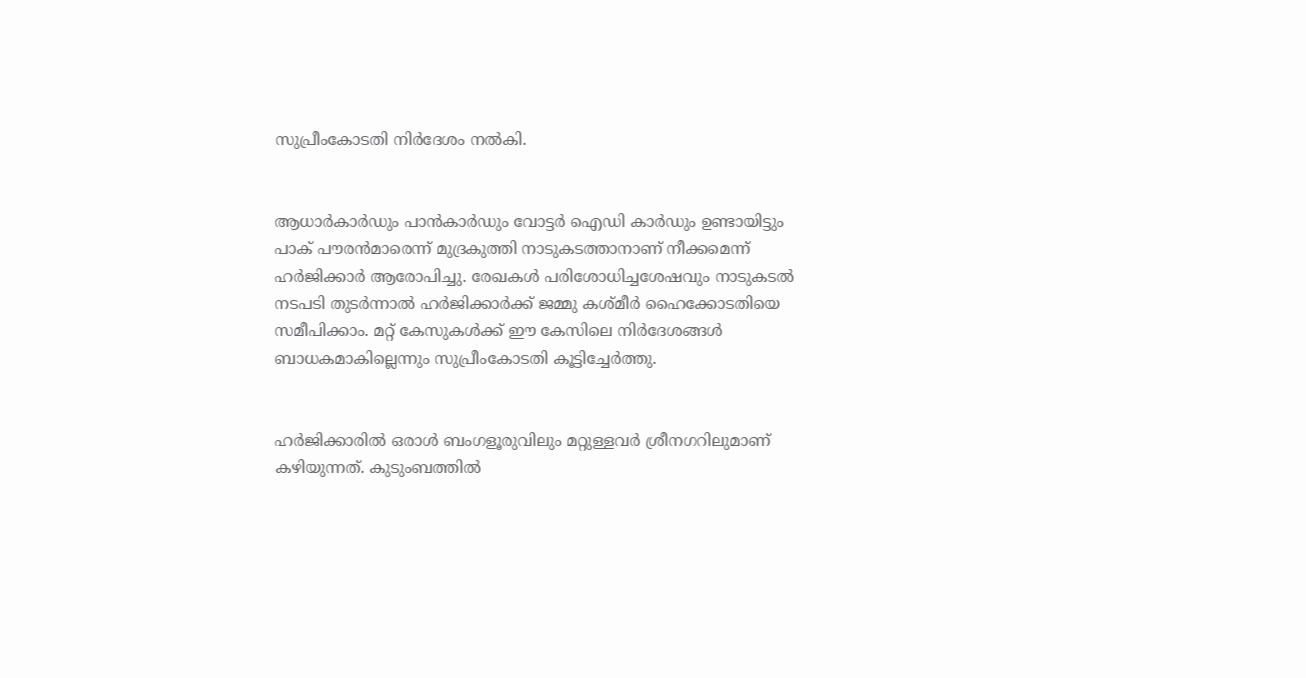സുപ്രീംകോടതി നിർദേശം നൽകി.


ആധാർകാർഡും പാൻകാർഡും വോട്ടർ ഐഡി കാർഡും ഉണ്ടായിട്ടും പാക്‌ പൗരൻമാരെന്ന്‌ മുദ്രകുത്തി നാടുകടത്താനാണ്‌ നീക്കമെന്ന്‌ ഹർജിക്കാർ ആരോപിച്ചു. രേഖകൾ പരിശോധിച്ചശേഷവും നാടുകടൽ നടപടി തുടര്‍ന്നാല്‍ ഹർജിക്കാർക്ക്‌ ജമ്മു കശ്‌മീർ ഹൈക്കോടതിയെ സമീപിക്കാം. മറ്റ്‌ കേസുകൾക്ക്‌ ഈ കേസിലെ നിർദേശങ്ങൾ ബാധകമാകില്ലെന്നും സുപ്രീംകോടതി കൂട്ടിച്ചേർത്തു.


ഹർജിക്കാരിൽ ഒരാൾ ബംഗളൂരുവിലും മറ്റുള്ളവർ ശ്രീനഗറിലുമാണ്‌ കഴിയുന്നത്. കുടുംബത്തിൽ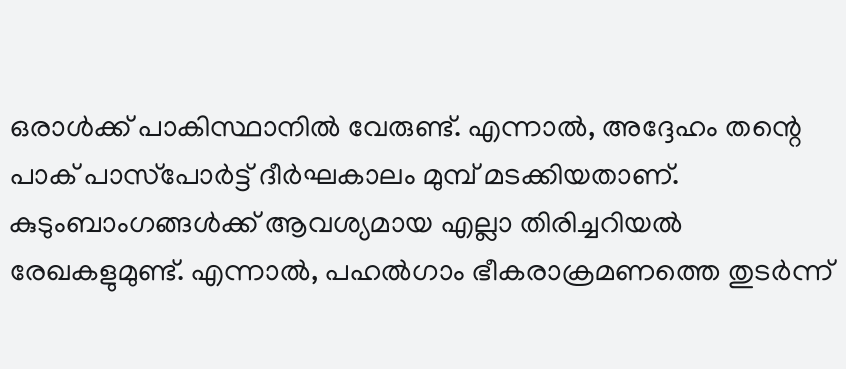ഒരാൾക്ക്‌ പാകിസ്ഥാനിൽ വേരുണ്ട്. എന്നാൽ, അദ്ദേഹം തന്റെ പാക്‌ പാസ്‌പോർട്ട്‌ ദീർഘകാലം മുമ്പ്‌ മടക്കിയതാണ്‌. കുടുംബാംഗങ്ങൾക്ക്‌ ആവശ്യമായ എല്ലാ തിരിച്ചറിയൽ രേഖകളുമുണ്ട്‌. എന്നാൽ, പഹൽഗാം ഭീകരാക്രമണത്തെ തുടർന്ന്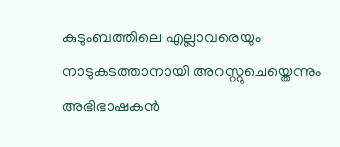കുടുംബത്തിലെ എല്ലാവരെയും നാടുകടത്താനായി അറസ്റ്റുചെയ്തെന്നും അഭിഭാഷകന്‍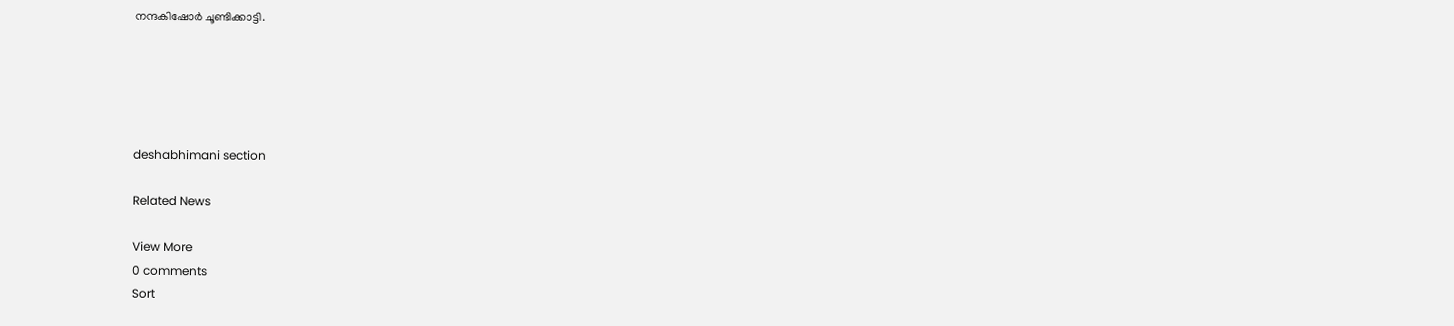നന്ദകിഷോർ ചൂണ്ടിക്കാട്ടി.





deshabhimani section

Related News

View More
0 comments
Sort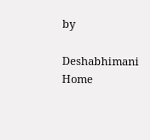by

Deshabhimani
Home